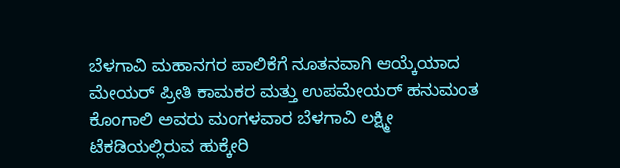ಬೆಳಗಾವಿ ಮಹಾನಗರ ಪಾಲಿಕೆಗೆ ನೂತನವಾಗಿ ಆಯ್ಕೆಯಾದ ಮೇಯರ್ ಪ್ರೀತಿ ಕಾಮಕರ ಮತ್ತು ಉಪಮೇಯರ್ ಹನುಮಂತ ಕೊಂಗಾಲಿ ಅವರು ಮಂಗಳವಾರ ಬೆಳಗಾವಿ ಲಕ್ಷ್ಮೀ ಟೆಕಡಿಯಲ್ಲಿರುವ ಹುಕ್ಕೇರಿ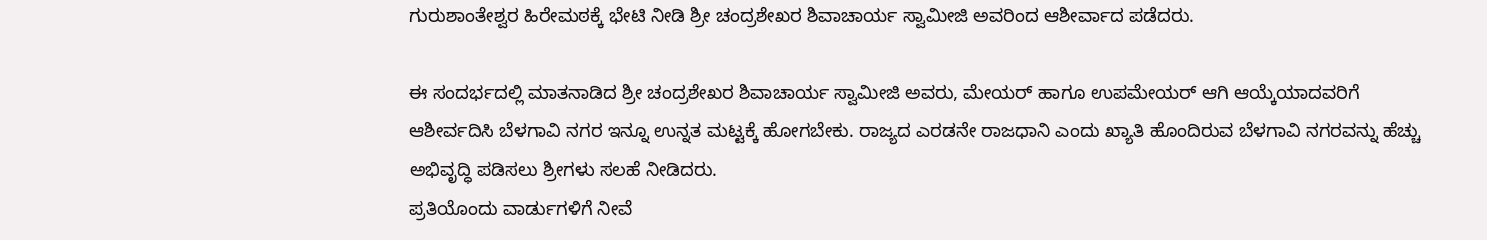ಗುರುಶಾಂತೇಶ್ವರ ಹಿರೇಮಠಕ್ಕೆ ಭೇಟಿ ನೀಡಿ ಶ್ರೀ ಚಂದ್ರಶೇಖರ ಶಿವಾಚಾರ್ಯ ಸ್ವಾಮೀಜಿ ಅವರಿಂದ ಆಶೀರ್ವಾದ ಪಡೆದರು.

ಈ ಸಂದರ್ಭದಲ್ಲಿ ಮಾತನಾಡಿದ ಶ್ರೀ ಚಂದ್ರಶೇಖರ ಶಿವಾಚಾರ್ಯ ಸ್ವಾಮೀಜಿ ಅವರು, ಮೇಯರ್ ಹಾಗೂ ಉಪಮೇಯರ್ ಆಗಿ ಆಯ್ಕೆಯಾದವರಿಗೆ ಆಶೀರ್ವದಿಸಿ ಬೆಳಗಾವಿ ನಗರ ಇನ್ನೂ ಉನ್ನತ ಮಟ್ಟಕ್ಕೆ ಹೋಗಬೇಕು. ರಾಜ್ಯದ ಎರಡನೇ ರಾಜಧಾನಿ ಎಂದು ಖ್ಯಾತಿ ಹೊಂದಿರುವ ಬೆಳಗಾವಿ ನಗರವನ್ನು ಹೆಚ್ಚು ಅಭಿವೃದ್ಧಿ ಪಡಿಸಲು ಶ್ರೀಗಳು ಸಲಹೆ ನೀಡಿದರು.
ಪ್ರತಿಯೊಂದು ವಾರ್ಡುಗಳಿಗೆ ನೀವೆ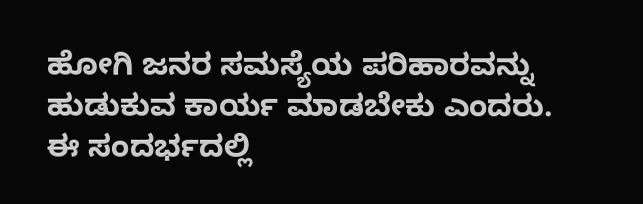ಹೋಗಿ ಜನರ ಸಮಸ್ಯೆಯ ಪರಿಹಾರವನ್ನು ಹುಡುಕುವ ಕಾರ್ಯ ಮಾಡಬೇಕು ಎಂದರು.
ಈ ಸಂದರ್ಭದಲ್ಲಿ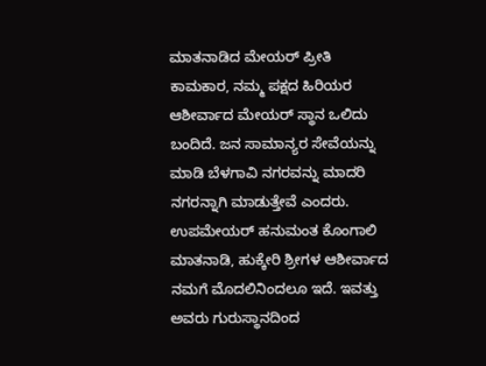ಮಾತನಾಡಿದ ಮೇಯರ್ ಪ್ರೀತಿ ಕಾಮಕಾರ, ನಮ್ಮ ಪಕ್ಷದ ಹಿರಿಯರ ಆಶೀರ್ವಾದ ಮೇಯರ್ ಸ್ಥಾನ ಒಲಿದು ಬಂದಿದೆ. ಜನ ಸಾಮಾನ್ಯರ ಸೇವೆಯನ್ನು ಮಾಡಿ ಬೆಳಗಾವಿ ನಗರವನ್ನು ಮಾದರಿ ನಗರನ್ನಾಗಿ ಮಾಡುತ್ತೇವೆ ಎಂದರು.
ಉಪಮೇಯರ್ ಹನುಮಂತ ಕೊಂಗಾಲಿ ಮಾತನಾಡಿ, ಹುಕ್ಕೇರಿ ಶ್ರೀಗಳ ಆಶೀರ್ವಾದ ನಮಗೆ ಮೊದಲಿನಿಂದಲೂ ಇದೆ. ಇವತ್ತು ಅವರು ಗುರುಸ್ಥಾನದಿಂದ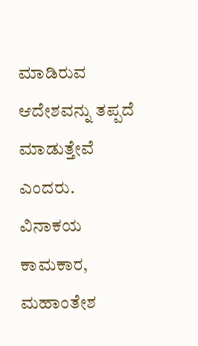ಮಾಡಿರುವ ಆದೇಶವನ್ನು ತಪ್ಪದೆ ಮಾಡುತ್ತೇವೆ ಎಂದರು.
ವಿನಾಕಯ ಕಾಮಕಾರ, ಮಹಾಂತೇಶ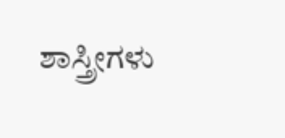ಶಾಸ್ತ್ರೀಗಳು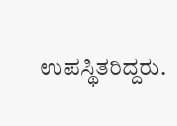ಉಪಸ್ಥಿತರಿದ್ದರು.